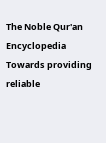The Noble Qur'an Encyclopedia
Towards providing reliable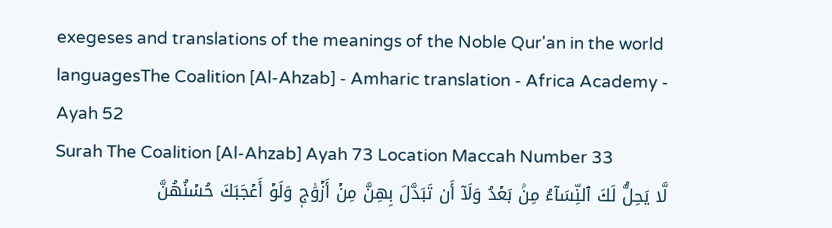exegeses and translations of the meanings of the Noble Qur'an in the world languagesThe Coalition [Al-Ahzab] - Amharic translation - Africa Academy - Ayah 52
Surah The Coalition [Al-Ahzab] Ayah 73 Location Maccah Number 33
لَّا يَحِلُّ لَكَ ٱلنِّسَآءُ مِنۢ بَعۡدُ وَلَآ أَن تَبَدَّلَ بِهِنَّ مِنۡ أَزۡوَٰجٖ وَلَوۡ أَعۡجَبَكَ حُسۡنُهُنَّ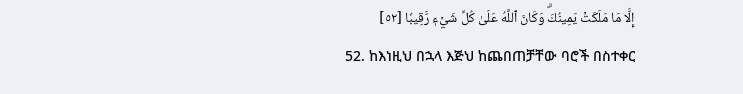إِلَّا مَا مَلَكَتۡ يَمِينُكَۗ وَكَانَ ٱللَّهُ عَلَىٰ كُلِّ شَيۡءٖ رَّقِيبٗا [٥٢]
52. ከእነዚህ በኋላ እጅህ ከጨበጠቻቸው ባሮች በስተቀር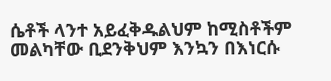ሴቶች ላንተ አይፈቅዱልህም ከሚስቶችም መልካቸው ቢደንቅህም እንኳን በእነርሱ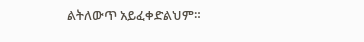ልትለውጥ አይፈቀድልህም።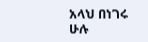አላህ በነገሩ ሁሉ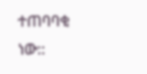ተጠባባቂ ነው::